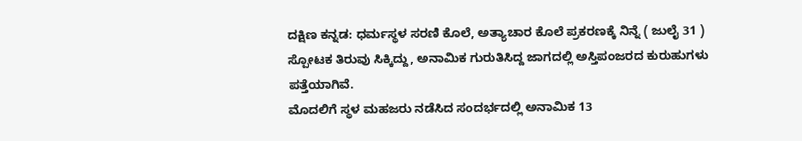ದಕ್ಷಿಣ ಕನ್ನಡ: ಧರ್ಮಸ್ಥಳ ಸರಣಿ ಕೊಲೆ, ಅತ್ಯಾಚಾರ ಕೊಲೆ ಪ್ರಕರಣಕ್ಕೆ ನಿನ್ನೆ ( ಜುಲೈ 31 ) ಸ್ಪೋಟಕ ತಿರುವು ಸಿಕ್ಕಿದ್ದು, ಅನಾಮಿಕ ಗುರುತಿಸಿದ್ದ ಜಾಗದಲ್ಲಿ ಅಸ್ತಿಪಂಜರದ ಕುರುಹುಗಳು ಪತ್ತೆಯಾಗಿವೆ.
ಮೊದಲಿಗೆ ಸ್ಥಳ ಮಹಜರು ನಡೆಸಿದ ಸಂದರ್ಭದಲ್ಲಿ ಅನಾಮಿಕ 13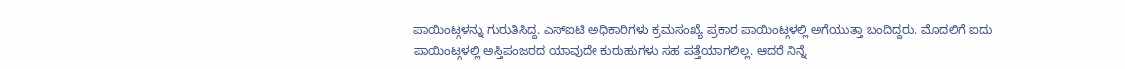ಪಾಯಿಂಟ್ಗಳನ್ನು ಗುರುತಿಸಿದ್ದ. ಎಸ್ಐಟಿ ಅಧಿಕಾರಿಗಳು ಕ್ರಮಸಂಖ್ಯೆ ಪ್ರಕಾರ ಪಾಯಿಂಟ್ಗಳಲ್ಲಿ ಅಗೆಯುತ್ತಾ ಬಂದಿದ್ದರು. ಮೊದಲಿಗೆ ಐದು ಪಾಯಿಂಟ್ಗಳಲ್ಲಿ ಅಸ್ತಿಪಂಜರದ ಯಾವುದೇ ಕುರುಹುಗಳು ಸಹ ಪತ್ತೆಯಾಗಲಿಲ್ಲ. ಆದರೆ ನಿನ್ನೆ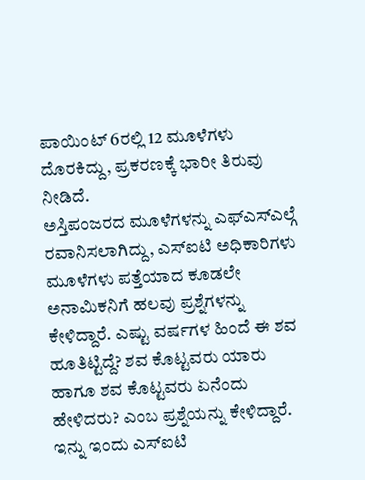ಪಾಯಿಂಟ್ 6ರಲ್ಲಿ 12 ಮೂಳೆಗಳು ದೊರಕಿದ್ದು, ಪ್ರಕರಣಕ್ಕೆ ಭಾರೀ ತಿರುವು ನೀಡಿದೆ.
ಅಸ್ತಿಪಂಜರದ ಮೂಳೆಗಳನ್ನು ಎಫ್ಎಸ್ಎಲ್ಗೆ ರವಾನಿಸಲಾಗಿದ್ದು, ಎಸ್ಐಟಿ ಅಧಿಕಾರಿಗಳು ಮೂಳೆಗಳು ಪತ್ತೆಯಾದ ಕೂಡಲೇ ಅನಾಮಿಕನಿಗೆ ಹಲವು ಪ್ರಶ್ನೆಗಳನ್ನು ಕೇಳಿದ್ದಾರೆ. ಎಷ್ಟು ವರ್ಷಗಳ ಹಿಂದೆ ಈ ಶವ ಹೂತಿಟ್ಟಿದ್ದೆ? ಶವ ಕೊಟ್ಟವರು ಯಾರು ಹಾಗೂ ಶವ ಕೊಟ್ಟವರು ಏನೆಂದು ಹೇಳಿದರು? ಎಂಬ ಪ್ರಶ್ನೆಯನ್ನು ಕೇಳಿದ್ದಾರೆ.
ಇನ್ನು ಇಂದು ಎಸ್ಐಟಿ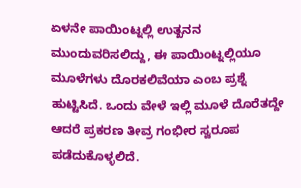ಏಳನೇ ಪಾಯಿಂಟ್ನಲ್ಲಿ ಉತ್ಖನನ ಮುಂದುವರಿಸಲಿದ್ದು, ಈ ಪಾಯಿಂಟ್ನಲ್ಲಿಯೂ ಮೂಳೆಗಳು ದೊರಕಲಿವೆಯಾ ಎಂಬ ಪ್ರಶ್ನೆ ಹುಟ್ಟಿಸಿದೆ. ಒಂದು ವೇಳೆ ಇಲ್ಲಿ ಮೂಳೆ ದೊರೆತದ್ದೇ ಆದರೆ ಪ್ರಕರಣ ತೀವ್ರ ಗಂಭೀರ ಸ್ವರೂಪ ಪಡೆದುಕೊಳ್ಳಲಿದೆ.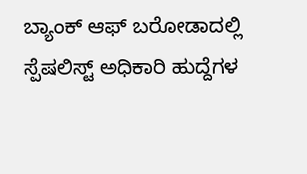ಬ್ಯಾಂಕ್ ಆಫ್ ಬರೋಡಾದಲ್ಲಿ ಸ್ಪೆಷಲಿಸ್ಟ್ ಅಧಿಕಾರಿ ಹುದ್ದೆಗಳ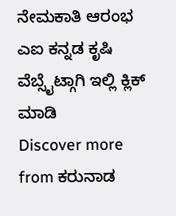ನೇಮಕಾತಿ ಆರಂಭ
ಎಐ ಕನ್ನಡ ಕೃಷಿ ವೆಬ್ಸೈಟ್ಗಾಗಿ ಇಲ್ಲಿ ಕ್ಲಿಕ್ ಮಾಡಿ
Discover more from ಕರುನಾಡ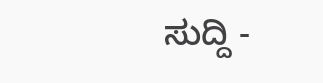ಸುದ್ದಿ -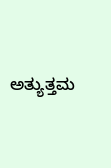ಅತ್ಯುತ್ತಮ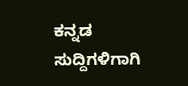ಕನ್ನಡ ಸುದ್ದಿಗಳಿಗಾಗಿ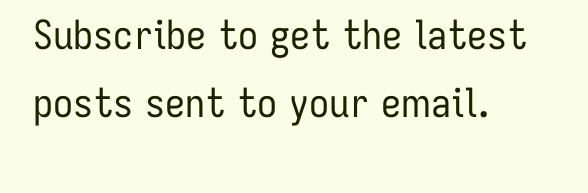Subscribe to get the latest posts sent to your email.